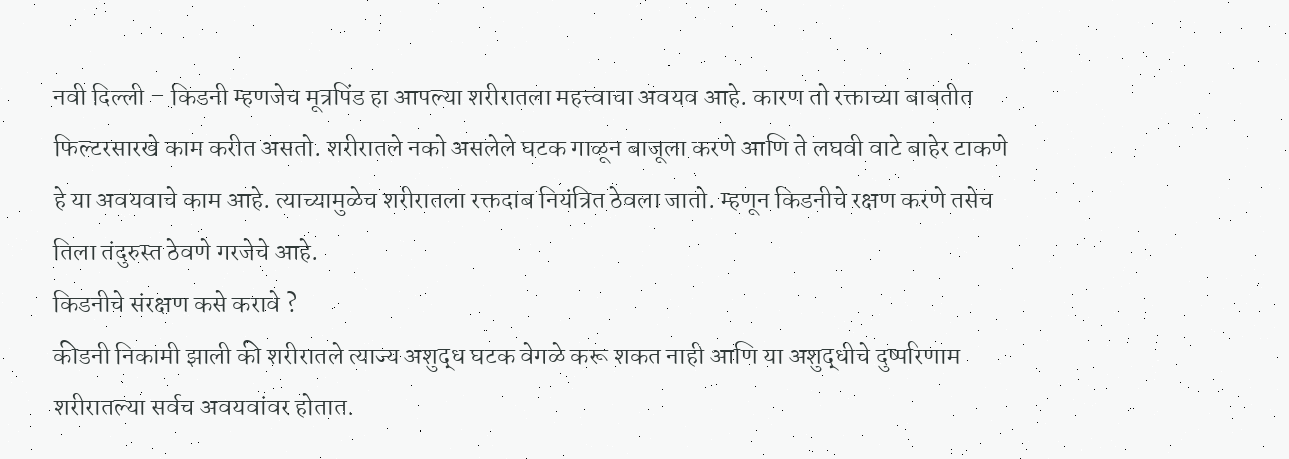नवी दिल्ली – किडनी म्हणजेच मूत्रपिंड हा आपल्या शरीरातला महत्त्वाचा अवयव आहे. कारण तो रक्ताच्या बाबतीत फिल्टरसारखे काम करीत असतो. शरीरातले नको असलेले घटक गाळून बाजूला करणे आणि ते लघवी वाटे बाहेर टाकणे हे या अवयवाचे काम आहे. त्याच्यामुळेच शरीरातला रक्तदाब नियंत्रित ठेवला जातो. म्हणून किडनीचे रक्षण करणे तसेच तिला तंदुरुस्त ठेवणे गरजेचे आहे.
किडनीचे संरक्षण कसे करावे ?
कीडनी निकामी झाली की शरीरातले त्याज्य अशुद्ध घटक वेगळे करू शकत नाही आणि या अशुद्धीचे दुष्परिणाम शरीरातल्या सर्वच अवयवांवर होतात.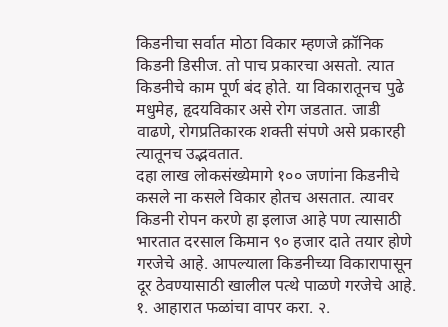किडनीचा सर्वात मोठा विकार म्हणजे क्रॉनिक किडनी डिसीज. तो पाच प्रकारचा असतो. त्यात किडनीचे काम पूर्ण बंद होते. या विकारातूनच पुढे मधुमेह, हृदयविकार असे रोग जडतात. जाडी वाढणे, रोगप्रतिकारक शक्ती संपणे असे प्रकारही त्यातूनच उद्भवतात.
दहा लाख लोकसंख्येमागे १०० जणांना किडनीचे कसले ना कसले विकार होतच असतात. त्यावर किडनी रोपन करणे हा इलाज आहे पण त्यासाठी भारतात दरसाल किमान ९० हजार दाते तयार होणे गरजेचे आहे. आपल्याला किडनीच्या विकारापासून दूर ठेवण्यासाठी खालील पत्थे पाळणे गरजेचे आहे. १. आहारात फळांचा वापर करा. २.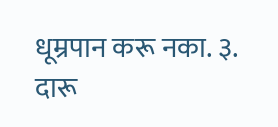धूम्रपान करू नका. ३. दारू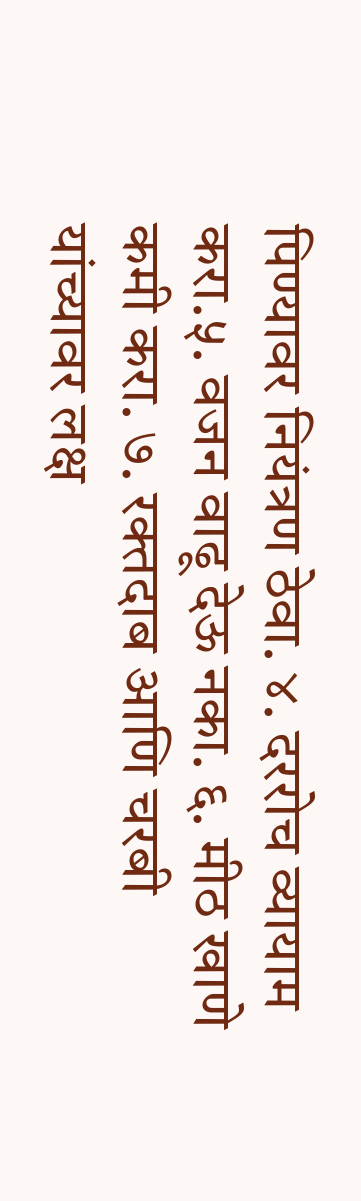पिण्यावर नियंत्रण ठेवा. ४. दररोच व्यायाम करा.५. वजन वाढू देऊ नका. ६. मीठ खाणे कमी करा. ७. रक्तदाब आणि चरबी यांच्यावर लक्ष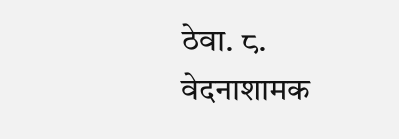ठेवा. ८. वेदनाशामक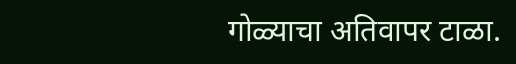गोळ्याचा अतिवापर टाळा.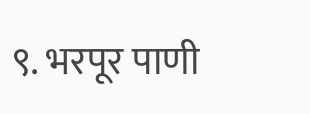९. भरपूर पाणी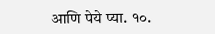आणि पेये प्या. १०.